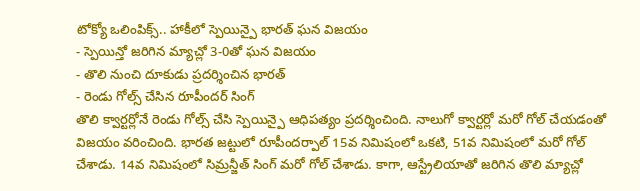టోక్యో ఒలింపిక్స్.. హాకీలో స్పెయిన్పై భారత్ ఘన విజయం
- స్పెయిన్తో జరిగిన మ్యాచ్లో 3-0తో ఘన విజయం
- తొలి నుంచి దూకుడు ప్రదర్శించిన భారత్
- రెండు గోల్స్ చేసిన రూపీందర్ సింగ్
తొలి క్వార్టర్లోనే రెండు గోల్స్ చేసి స్పెయిన్పై ఆధిపత్యం ప్రదర్శించింది. నాలుగో క్వార్టర్లో మరో గోల్ చేయడంతో విజయం వరించింది. భారత జట్టులో రూపీందర్పాల్ 15వ నిమిషంలో ఒకటి, 51వ నిమిషంలో మరో గోల్ చేశాడు. 14వ నిమిషంలో సిమ్రన్జీత్ సింగ్ మరో గోల్ చేశాడు. కాగా, ఆస్ట్రేలియాతో జరిగిన తొలి మ్యాచ్లో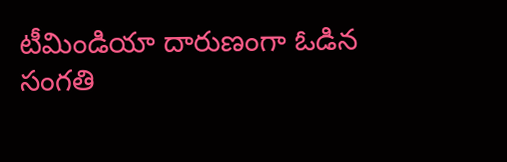టీమిండియా దారుణంగా ఓడిన సంగతి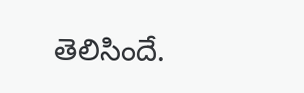తెలిసిందే.